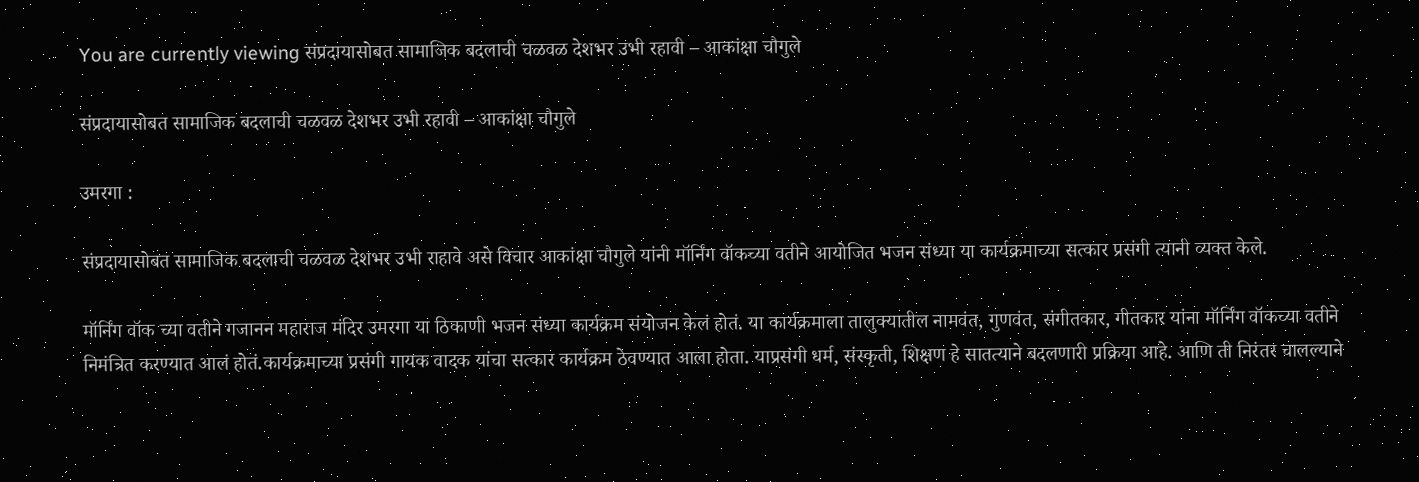You are currently viewing संप्रदायासोबत सामाजिक बदलाची चळवळ देशभर उभी रहावी – आकांक्षा चौगुले

संप्रदायासोबत सामाजिक बदलाची चळवळ देशभर उभी रहावी – आकांक्षा चौगुले

उमरगा :

संप्रदायासोबत सामाजिक बदलाची चळवळ देशभर उभी राहावे असे विचार आकांक्षा चौगुले यांनी मॉर्निंग वॉकच्या वतीने आयोजित भजन संध्या या कार्यक्रमाच्या सत्कार प्रसंगी त्यानी व्यक्त केले.

मॉर्निंग वॉक च्या वतीने गजानन महाराज मंदिर उमरगा या ठिकाणी भजन संध्या कार्यक्रम संयोजन केलं होतं. या कार्यक्रमाला तालुक्यातील नामवंत, गुणवंत, संगीतकार, गीतकार यांना मॉर्निंग वॉकच्या वतीने निमंत्रित करण्यात आलं होतं.कार्यक्रमाच्या प्रसंगी गायक वादक यांचा सत्कार कार्यक्रम ठेवण्यात आला होता. याप्रसंगी धर्म, संस्कृती, शिक्षण हे सातत्याने बदलणारी प्रक्रिया आहे. आणि ती निरंतर चालल्याने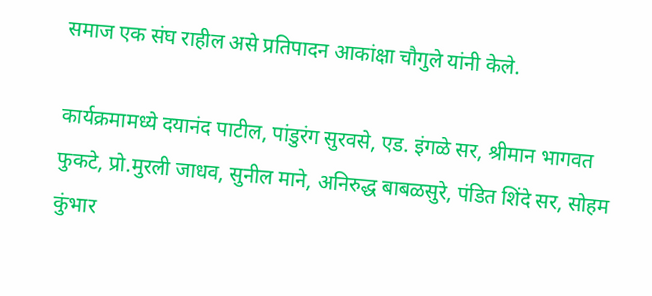समाज एक संघ राहील असे प्रतिपादन आकांक्षा चौगुले यांनी केले.

कार्यक्रमामध्ये दयानंद पाटील, पांडुरंग सुरवसे, एड. इंगळे सर, श्रीमान भागवत फुकटे, प्रो.मुरली जाधव, सुनील माने, अनिरुद्ध बाबळसुरे, पंडित शिंदे सर, सोहम कुंभार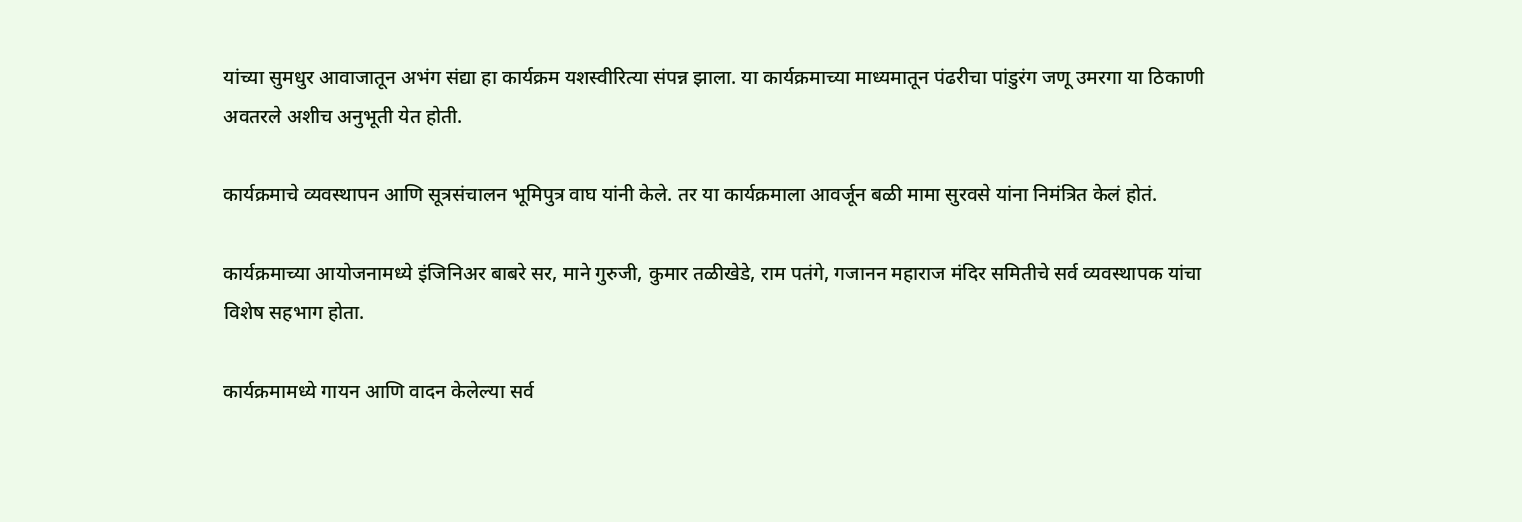यांच्या सुमधुर आवाजातून अभंग संद्या हा कार्यक्रम यशस्वीरित्या संपन्न झाला. या कार्यक्रमाच्या माध्यमातून पंढरीचा पांडुरंग जणू उमरगा या ठिकाणी अवतरले अशीच अनुभूती येत होती.

कार्यक्रमाचे व्यवस्थापन आणि सूत्रसंचालन भूमिपुत्र वाघ यांनी केले. तर या कार्यक्रमाला आवर्जून बळी मामा सुरवसे यांना निमंत्रित केलं होतं.

कार्यक्रमाच्या आयोजनामध्ये इंजिनिअर बाबरे सर, माने गुरुजी, कुमार तळीखेडे, राम पतंगे, गजानन महाराज मंदिर समितीचे सर्व व्यवस्थापक यांचा विशेष सहभाग होता.

कार्यक्रमामध्ये गायन आणि वादन केलेल्या सर्व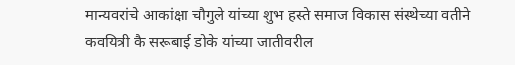मान्यवरांचे आकांक्षा चौगुले यांच्या शुभ हस्ते समाज विकास संस्थेच्या वतीने कवयित्री कै सरूबाई डोके यांच्या जातीवरील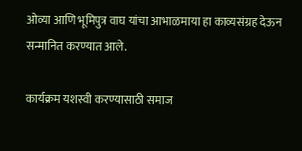ओव्या आणि भूमिपुत्र वाघ यांचा आभाळमाया हा काव्यसंग्रह देऊन सन्मानित करण्यात आले.

कार्यक्रम यशस्वी करण्यासाठी समाज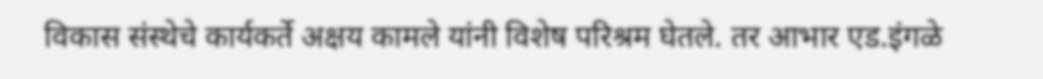विकास संस्थेचे कार्यकर्ते अक्षय कामले यांनी विशेष परिश्रम घेतले. तर आभार एड.इंगळे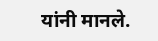यांनी मानले.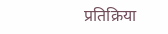प्रतिक्रिया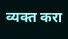व्यक्त करा